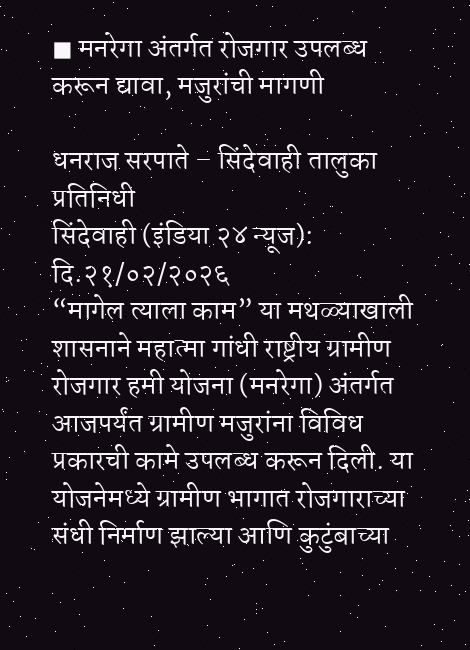◼ मनरेगा अंतर्गत रोजगार उपलब्ध करून द्यावा, मजुरांची मागणी

धनराज सरपाते – सिंदेवाही तालुका प्रतिनिधी
सिंदेवाही (इंडिया २४ न्यूज): दि.२१/०२/२०२६
“मागेल त्याला काम” या मथळ्याखाली शासनाने महात्मा गांधी राष्ट्रीय ग्रामीण रोजगार हमी योजना (मनरेगा) अंतर्गत आजपर्यंत ग्रामीण मजुरांना विविध प्रकारची कामे उपलब्ध करून दिली. या योजनेमध्ये ग्रामीण भागात रोजगाराच्या संधी निर्माण झाल्या आणि कुटुंबाच्या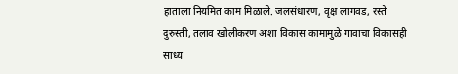हाताला नियमित काम मिळाले. जलसंधारण, वृक्ष लागवड, रस्ते दुरुस्ती, तलाव खोलीकरण अशा विकास कामामुळे गावाचा विकासही साध्य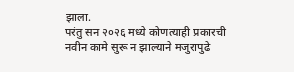झाला.
परंतु सन २०२६ मध्ये कोणत्याही प्रकारची नवीन कामे सुरू न झाल्याने मजुरापुढे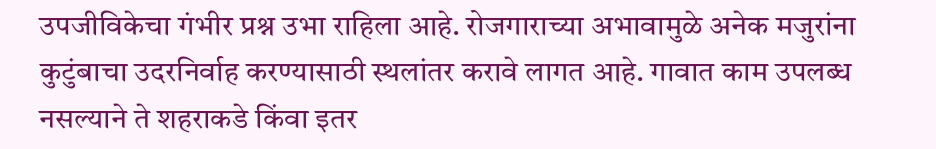उपजीविकेचा गंभीर प्रश्न उभा राहिला आहे. रोजगाराच्या अभावामुळे अनेक मजुरांना कुटुंबाचा उदरनिर्वाह करण्यासाठी स्थलांतर करावे लागत आहे. गावात काम उपलब्ध नसल्याने ते शहराकडे किंवा इतर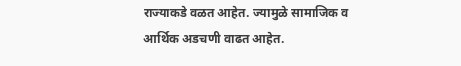राज्याकडे वळत आहेत. ज्यामुळे सामाजिक व आर्थिक अडचणी वाढत आहेत.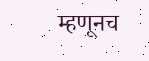म्हणूनच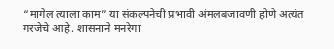“मागेल त्याला काम” या संकल्पनेची प्रभावी अंमलबजावणी होणे अत्यंत गरजेचे आहे. शासनाने मनरेगा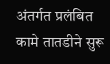अंतर्गत प्रलंबित कामे तातडीने सुरू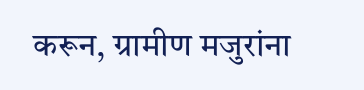करून, ग्रामीण मजुरांना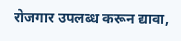रोजगार उपलब्ध करून द्यावा,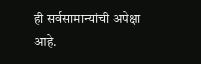ही सर्वसामान्यांची अपेक्षा आहे.